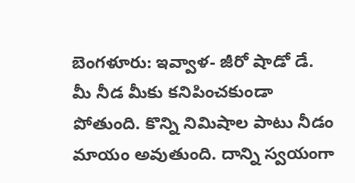బెంగళూరు: ఇవ్వాళ- జీరో షాడో డే. మీ నీడ మీకు కనిపించకుండా పోతుంది. కొన్ని నిమిషాల పాటు నీడం మాయం అవుతుంది. దాన్ని స్వయంగా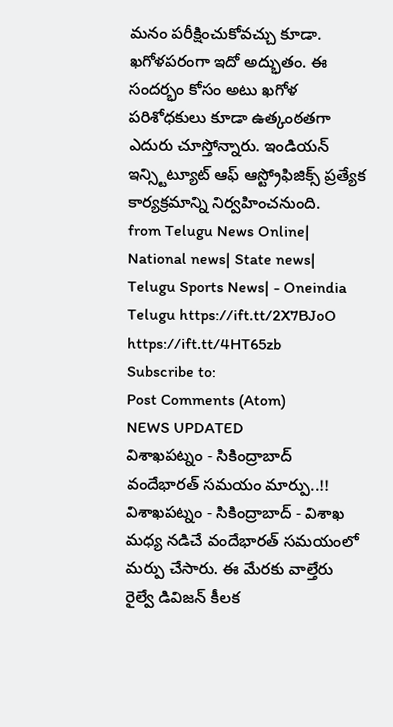మనం పరీక్షించుకోవచ్చు కూడా. ఖగోళపరంగా ఇదో అద్భుతం. ఈ సందర్భం కోసం అటు ఖగోళ పరిశోధకులు కూడా ఉత్కంఠతగా ఎదురు చూస్తోన్నారు. ఇండియన్ ఇన్స్టిట్యూట్ ఆఫ్ ఆస్ట్రోఫిజిక్స్ ప్రత్యేక కార్యక్రమాన్ని నిర్వహించనుంది.
from Telugu News Online| National news| State news| Telugu Sports News| - Oneindia Telugu https://ift.tt/2X7BJoO
https://ift.tt/4HT65zb
Subscribe to:
Post Comments (Atom)
NEWS UPDATED
విశాఖపట్నం - సికింద్రాబాద్ వందేభారత్ సమయం మార్పు..!!
విశాఖపట్నం - సికింద్రాబాద్ - విశాఖ మధ్య నడిచే వందేభారత్ సమయంలో మర్పు చేసారు. ఈ మేరకు వాల్తేరు రైల్వే డివిజన్ కీలక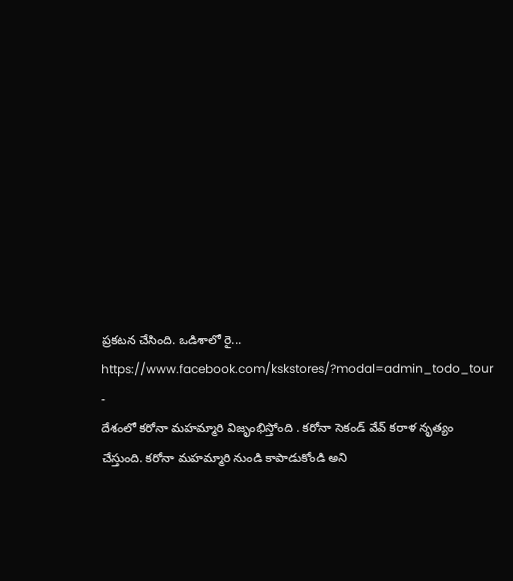ప్రకటన చేసింది. ఒడిశాలో రై...
https://www.facebook.com/kskstores/?modal=admin_todo_tour
-
దేశంలో కరోనా మహమ్మారి విజృంభిస్తోంది . కరోనా సెకండ్ వేవ్ కరాళ నృత్యం చేస్తుంది. కరోనా మహమ్మారి నుండి కాపాడుకోండి అని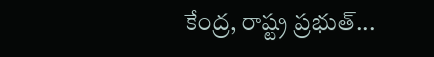కేంద్ర, రాష్ట్ర ప్రభుత్...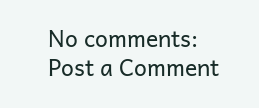No comments:
Post a Comment